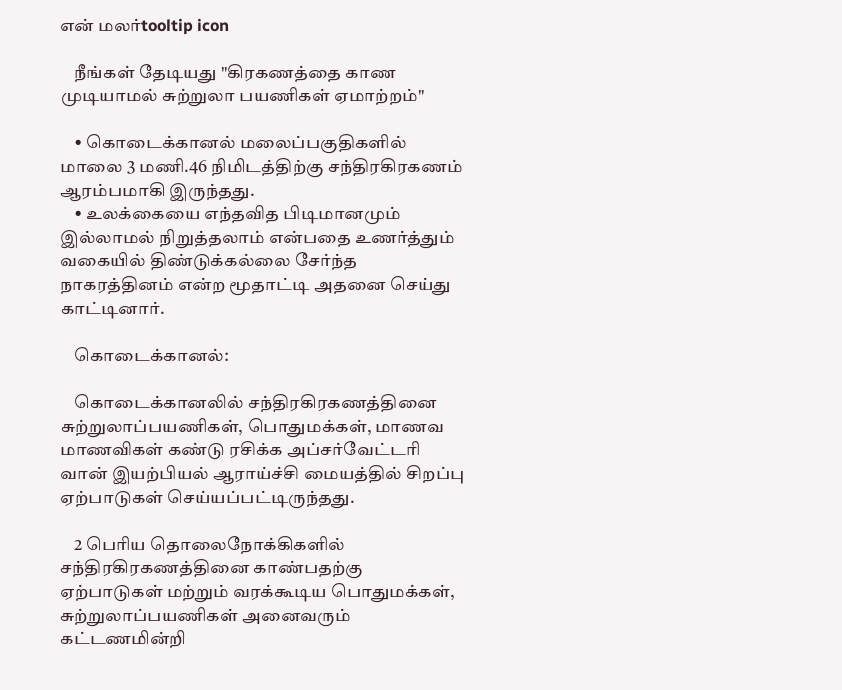என் மலர்tooltip icon

    நீங்கள் தேடியது "கிரகணத்தை காண முடியாமல் சுற்றுலா பயணிகள் ஏமாற்றம்"

    • கொடைக்கான‌ல் ம‌லைப்ப‌குதிக‌ளில் மாலை 3 மணி.46 நிமிடத்திற்கு ச‌ந்திர‌கிர‌க‌ண‌ம் ஆரம்பமாகி இருந்தது.
    • உலக்கையை எந்தவித பிடிமானமும் இல்லாமல் நிறுத்தலாம் என்பதை உணர்த்தும் வகையில் திண்டுக்கல்லை சேர்ந்த நாகரத்தினம் என்ற மூதாட்டி அதனை செய்து காட்டினார்.

    கொடைக்கானல்:

    கொடைக்கானலில் ச‌ந்திர‌கிர‌க‌ண‌த்தினை சுற்றுலாப்ப‌ய‌ணிக‌ள், பொதும‌க்க‌ள், மாண‌வ‌ மாண‌விக‌ள் க‌ண்டு ர‌சிக்க‌ அப்ச‌ர்வேட்ட‌ரி வான் இய‌ற்பிய‌ல் ஆராய்ச்சி மைய‌த்தில் சிற‌ப்பு ஏற்பாடுக‌ள் செய்ய‌ப்பட்டிருந்தது.

    2 பெரிய‌ தொலைநோக்கிக‌ளில் ச‌ந்திர‌கிர‌க‌ண‌த்தினை காண்ப‌த‌ற்கு ஏற்பாடுகள் மற்றும் வ‌ர‌க்கூடிய‌ பொதுமக்கள், சுற்றுலாப்பயணிகள் அனைவ‌ரும் க‌ட்ட‌ண‌மின்றி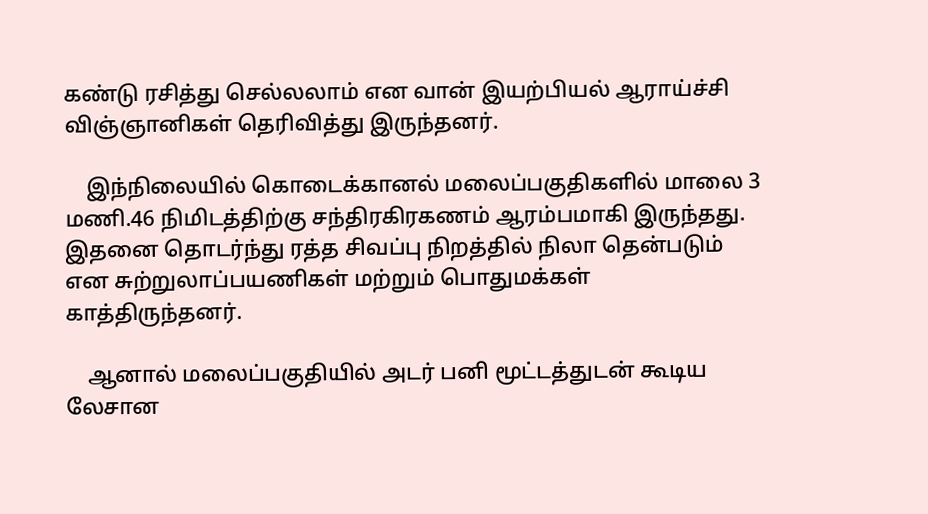க‌ண்டு ர‌சித்து செல்ல‌லாம் என வான் இயற்பியல் ஆராய்ச்சி விஞ்ஞானிகள் தெரிவித்து இருந்தனர்.

    இந்நிலையில் கொடைக்கான‌ல் ம‌லைப்ப‌குதிக‌ளில் மாலை 3 மணி.46 நிமிடத்திற்கு ச‌ந்திர‌கிர‌க‌ண‌ம் ஆரம்பமாகி இருந்தது. இத‌னை தொட‌ர்ந்து ரத்த சிவப்பு நிறத்தில் நிலா தென்படும் என சுற்றுலாப்பயணிகள் மற்றும் பொதுமக்கள் காத்திருந்தனர்.

    ஆனால் மலைப்பகுதியில் அடர் பனி மூட்டத்துடன் கூடிய லேசான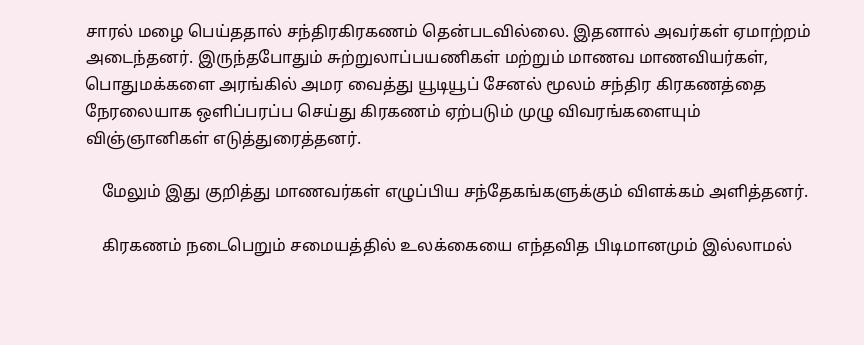சாரல் மழை பெய்ததால் சந்திரகிரகணம் தென்படவில்லை. இதனால் அவர்கள் ஏமாற்றம் அடைந்தனர். இருந்தபோதும் சுற்றுலாப்பயணிகள் மற்றும் மாணவ மாணவியர்கள், பொதுமக்களை அரங்கில் அமர வைத்து யூடியூப் சேனல் மூலம் சந்திர கிரகணத்தை நேரலையாக ஒளிப்பரப்ப செய்து கிரகணம் ஏற்படும் முழு விவரங்களையும் விஞ்ஞானிகள் எடுத்துரைத்தனர்.

    மேலும் இது குறித்து மாணவர்கள் எழுப்பிய சந்தேகங்களுக்கும் விளக்கம் அளித்தனர்.

    கிரகணம் நடைபெறும் சமையத்தில் உலக்கையை எந்தவித பிடிமானமும் இல்லாமல்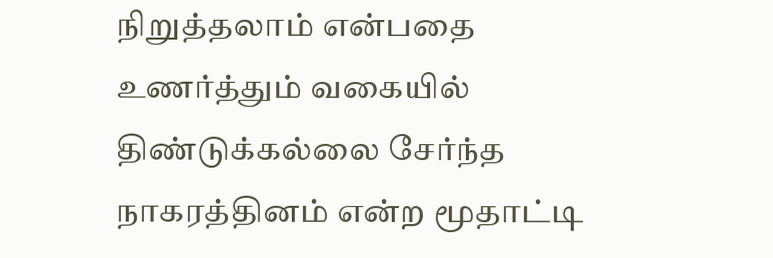நிறுத்தலாம் என்பதை உணர்த்தும் வகையில் திண்டுக்கல்லை சேர்ந்த நாகரத்தினம் என்ற மூதாட்டி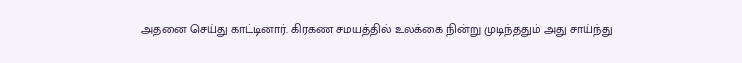அதனை செய்து காட்டினார். கிரகண சமயத்தில் உலக்கை நின்று முடிந்ததும் அது சாய்ந்து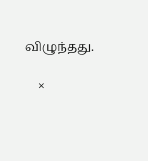விழுந்தது.

    ×